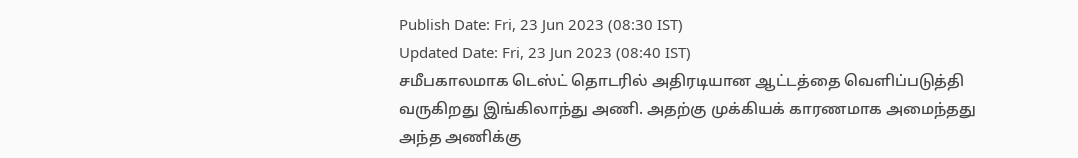Publish Date: Fri, 23 Jun 2023 (08:30 IST)
Updated Date: Fri, 23 Jun 2023 (08:40 IST)
சமீபகாலமாக டெஸ்ட் தொடரில் அதிரடியான ஆட்டத்தை வெளிப்படுத்தி வருகிறது இங்கிலாந்து அணி. அதற்கு முக்கியக் காரணமாக அமைந்தது அந்த அணிக்கு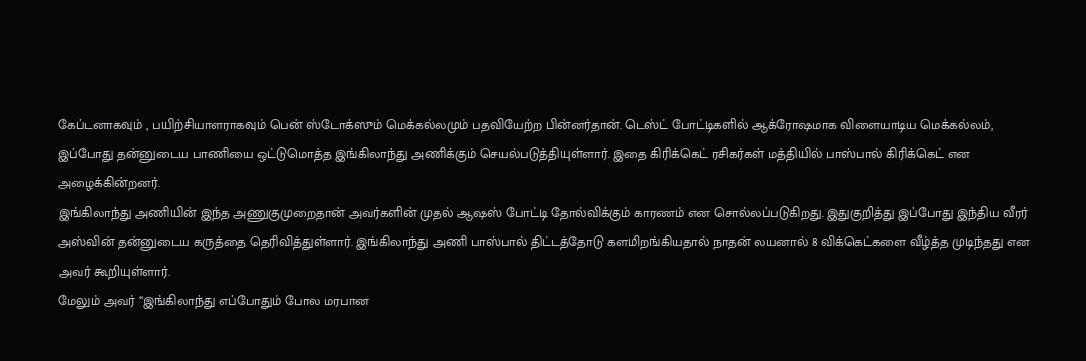கேப்டனாகவும் , பயிற்சியாளராகவும் பென் ஸ்டோக்ஸும் மெக்கல்லமும் பதவியேற்ற பின்னர்தான். டெஸ்ட் போட்டிகளில் ஆக்ரோஷமாக விளையாடிய மெக்கல்லம், இப்போது தன்னுடைய பாணியை ஒட்டுமொத்த இங்கிலாந்து அணிக்கும் செயல்படுத்தியுள்ளார். இதை கிரிக்கெட் ரசிகர்கள் மத்தியில் பாஸ்பால் கிரிக்கெட் என அழைக்கின்றனர்.
இங்கிலாந்து அணியின் இந்த அணுகுமுறைதான் அவர்களின் முதல் ஆஷஸ் போட்டி தோல்விக்கும் காரணம் என சொல்லப்படுகிறது. இதுகுறித்து இப்போது இந்திய வீரர் அஸ்வின் தன்னுடைய கருத்தை தெரிவித்துள்ளார். இங்கிலாந்து அணி பாஸ்பால் திட்டத்தோடு களமிறங்கியதால் நாதன் லயனால் 8 விக்கெட்களை வீழ்த்த முடிந்தது என அவர் கூறியுள்ளார்.
மேலும் அவர் “இங்கிலாந்து எப்போதும் போல மரபான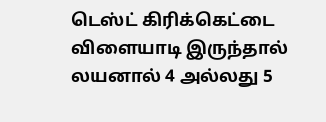டெஸ்ட் கிரிக்கெட்டை விளையாடி இருந்தால் லயனால் 4 அல்லது 5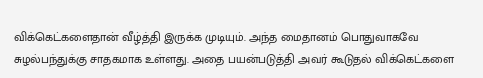விக்கெட்களைதான் வீழ்த்தி இருக்க முடியும். அந்த மைதானம் பொதுவாகவே சுழல்பந்துக்கு சாதகமாக உள்ளது. அதை பயன்படுத்தி அவர் கூடுதல் விக்கெட்களை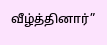வீழ்த்தினார்”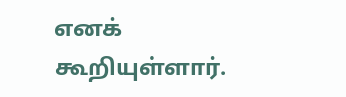எனக் கூறியுள்ளார்.